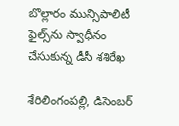బొల్లారం మున్సిపాలిటీ ఫైల్స్‌ను స్వాధీనం చేసుకున్న డీసీ శ‌శిరేఖ

శేరిలింగంప‌ల్లి, డిసెంబ‌ర్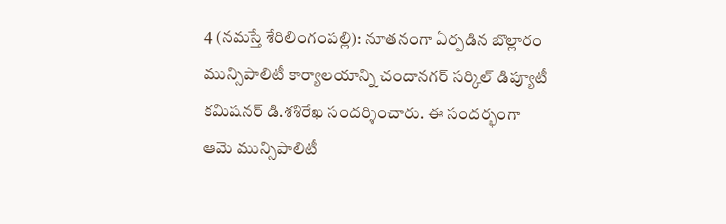4 (న‌మ‌స్తే శేరిలింగంప‌ల్లి): నూత‌నంగా ఏర్ప‌డిన బొల్లారం మున్సిపాలిటీ కార్యాల‌యాన్ని చందాన‌గ‌ర్ స‌ర్కిల్ డిప్యూటీ క‌మిష‌నర్ డి.శ‌శిరేఖ సంద‌ర్శించారు. ఈ సందర్భంగా ఆమె మున్సిపాలిటీ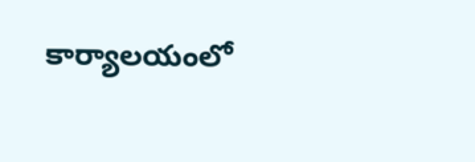కార్యాల‌యంలో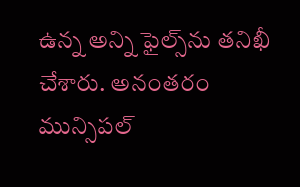ఉన్న అన్ని ఫైల్స్‌ను త‌నిఖీ చేశారు. అనంత‌రం మున్సిప‌ల్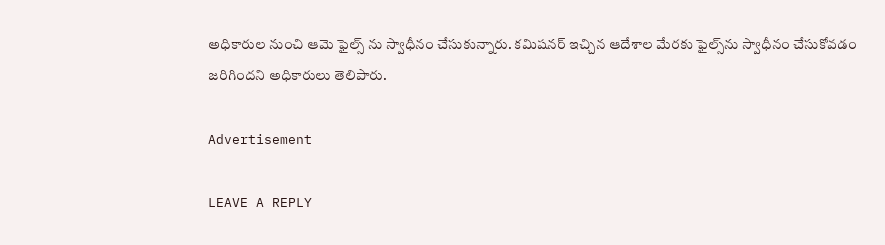అధికారుల నుంచి ఆమె ఫైల్స్ ను స్వాధీనం చేసుకున్నారు. క‌మిష‌న‌ర్ ఇచ్చిన ఆదేశాల మేర‌కు ఫైల్స్‌ను స్వాధీనం చేసుకోవ‌డం జ‌రిగింద‌ని అధికారులు తెలిపారు.

Advertisement

LEAVE A REPLY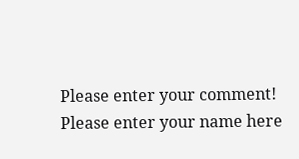Please enter your comment!
Please enter your name here